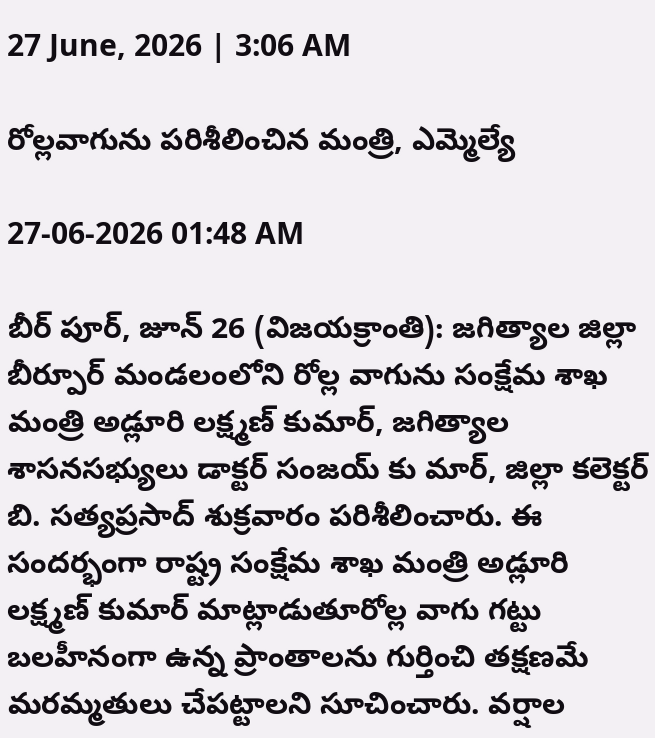27 June, 2026 | 3:06 AM

రోల్లవాగును పరిశీలించిన మంత్రి, ఎమ్మెల్యే

27-06-2026 01:48 AM

బీర్ పూర్, జూన్ 26 (విజయక్రాంతి): జగిత్యాల జిల్లా బీర్పూర్ మండలంలోని రోల్ల వాగును సంక్షేమ శాఖ మంత్రి అడ్లూరి లక్ష్మణ్ కుమార్, జగిత్యాల శాసనసభ్యులు డాక్టర్ సంజయ్ కు మార్, జిల్లా కలెక్టర్ బి. సత్యప్రసాద్ శుక్రవారం పరిశీలించారు. ఈ సందర్భంగా రాష్ట్ర సంక్షేమ శాఖ మంత్రి అడ్లూరి లక్ష్మణ్ కుమార్ మాట్లాడుతూరోల్ల వాగు గట్టు బలహీనంగా ఉన్న ప్రాంతాలను గుర్తించి తక్షణమే మరమ్మతులు చేపట్టాలని సూచించారు. వర్షాల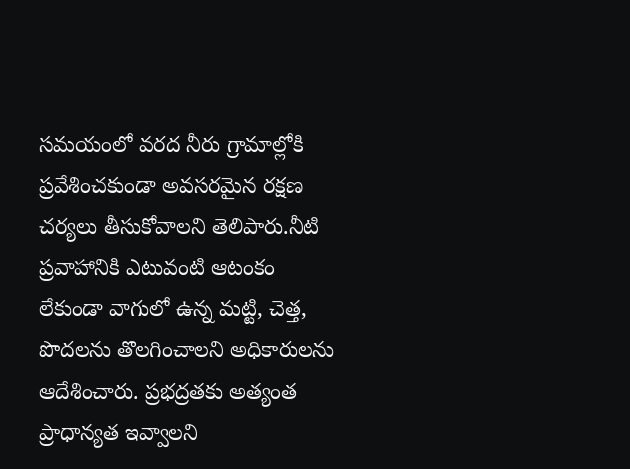సమయంలో వరద నీరు గ్రామాల్లోకి ప్రవేశించకుండా అవసరమైన రక్షణ చర్యలు తీసుకోవాలని తెలిపారు.నీటి ప్రవాహానికి ఎటువంటి ఆటంకం లేకుండా వాగులో ఉన్న మట్టి, చెత్త, పొదలను తొలగించాలని అధికారులను ఆదేశించారు. ప్రభద్రతకు అత్యంత ప్రాధాన్యత ఇవ్వాలని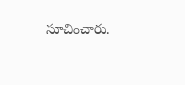సూచించారు.